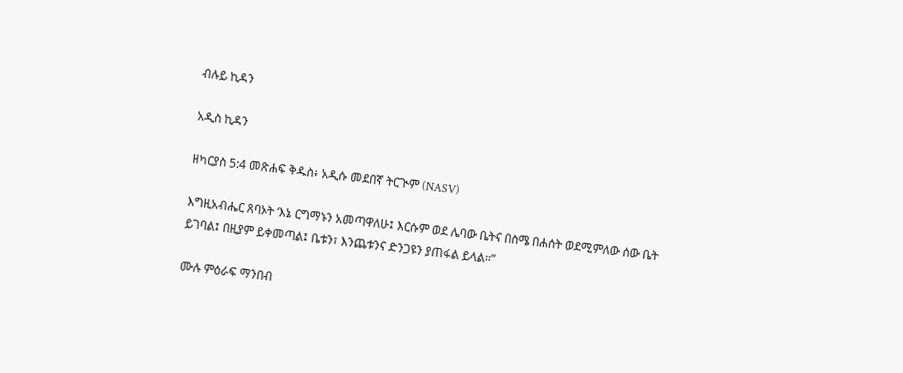ብሉይ ኪዳን

አዲስ ኪዳን

ዘካርያስ 5:4 መጽሐፍ ቅዱስ፥ አዲሱ መደበኛ ትርጒም (NASV)

እግዚአብሔር ጸባኦት ‘እኔ ርግማኑን አመጣዋለሁ፤ እርሱም ወደ ሌባው ቤትና በስሜ በሐሰት ወደሚምለው ሰው ቤት ይገባል፤ በዚያም ይቀመጣል፤ ቤቱን፣ እንጨቱንና ድንጋዩን ያጠፋል ይላል።”

ሙሉ ምዕራፍ ማንበብ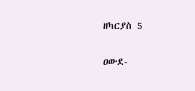ዘካርያስ 5

ዐውደ-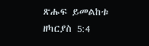ጽሑፍ ይመልከቱ ዘካርያስ 5:4